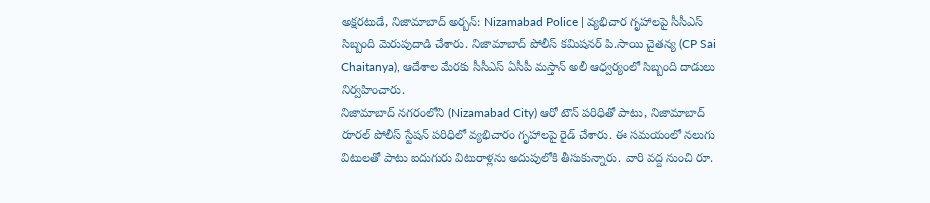అక్షరటుడే, నిజామాబాద్ అర్బన్: Nizamabad Police | వ్యభిచార గృహాలపై సీసీఎస్ సిబ్బంది మెరుపుదాడి చేశారు. నిజామాబాద్ పోలీస్ కమిషనర్ పి.సాయి చైతన్య (CP Sai Chaitanya), ఆదేశాల మేరకు సీసీఎస్ ఏసీపీ మస్తాన్ అలీ ఆధ్వర్యంలో సిబ్బంది దాడులు నిర్వహించారు.
నిజామాబాద్ నగరంలోని (Nizamabad City) ఆరో టౌన్ పరిధితో పాటు, నిజామాబాద్ రూరల్ పోలీస్ స్టేషన్ పరిధిలో వ్యభిచారం గృహాలపై రైడ్ చేశారు. ఈ సమయంలో నలుగు విటులతో పాటు ఐదుగురు విటురాళ్లను అదుపులోకి తీసుకున్నారు. వారి వద్ద నుంచి రూ.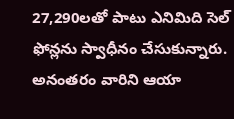27,290లతో పాటు ఎనిమిది సెల్ ఫోన్లను స్వాధీనం చేసుకున్నారు. అనంతరం వారిని ఆయా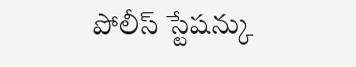పోలీస్ స్టేషన్కు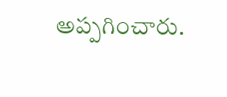అప్పగించారు.